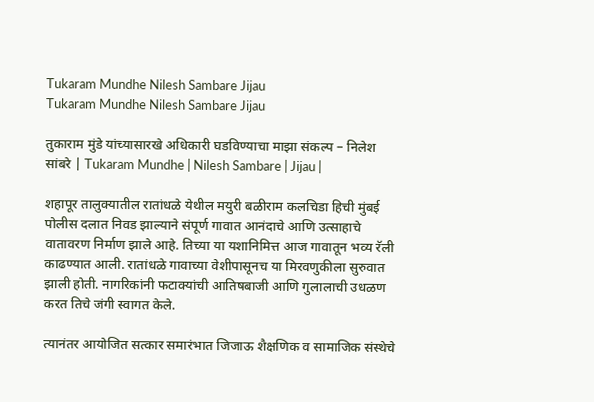Tukaram Mundhe Nilesh Sambare Jijau
Tukaram Mundhe Nilesh Sambare Jijau

तुकाराम मुंडे यांच्यासारखे अधिकारी घडविण्याचा माझा संकल्प – निलेश सांबरे | Tukaram Mundhe | Nilesh Sambare | Jijau |

शहापूर तालुक्यातील रातांधळे येथील मयुरी बळीराम कलचिडा हिची मुंबई पोलीस दलात निवड झाल्याने संपूर्ण गावात आनंदाचे आणि उत्साहाचे वातावरण निर्माण झाले आहे. तिच्या या यशानिमित्त आज गावातून भव्य रॅली काढण्यात आली. रातांधळे गावाच्या वेशीपासूनच या मिरवणुकीला सुरुवात झाली होती. नागरिकांनी फटाक्यांची आतिषबाजी आणि गुलालाची उधळण करत तिचे जंगी स्वागत केले.

त्यानंतर आयोजित सत्कार समारंभात जिजाऊ शैक्षणिक व सामाजिक संस्थेचे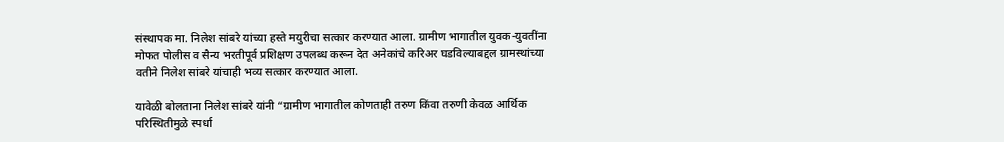संस्थापक मा. निलेश सांबरे यांच्या हस्ते मयुरीचा सत्कार करण्यात आला. ग्रामीण भागातील युवक-युवतींना मोफत पोलीस व सैन्य भरतीपूर्व प्रशिक्षण उपलब्ध करून देत अनेकांचे करिअर घडविल्याबद्दल ग्रामस्थांच्या वतीने निलेश सांबरे यांचाही भव्य सत्कार करण्यात आला.

यावेळी बोलताना निलेश सांबरे यांनी “ग्रामीण भागातील कोणताही तरुण किंवा तरुणी केवळ आर्थिक परिस्थितीमुळे स्पर्धा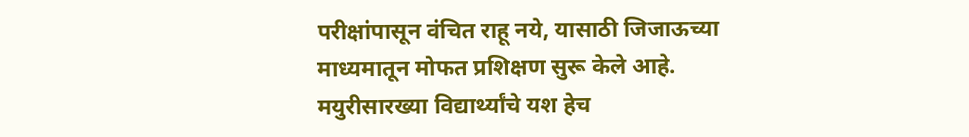परीक्षांपासून वंचित राहू नये, यासाठी जिजाऊच्या माध्यमातून मोफत प्रशिक्षण सुरू केले आहे. मयुरीसारख्या विद्यार्थ्यांचे यश हेच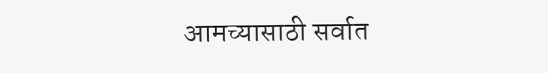आमच्यासाठी सर्वात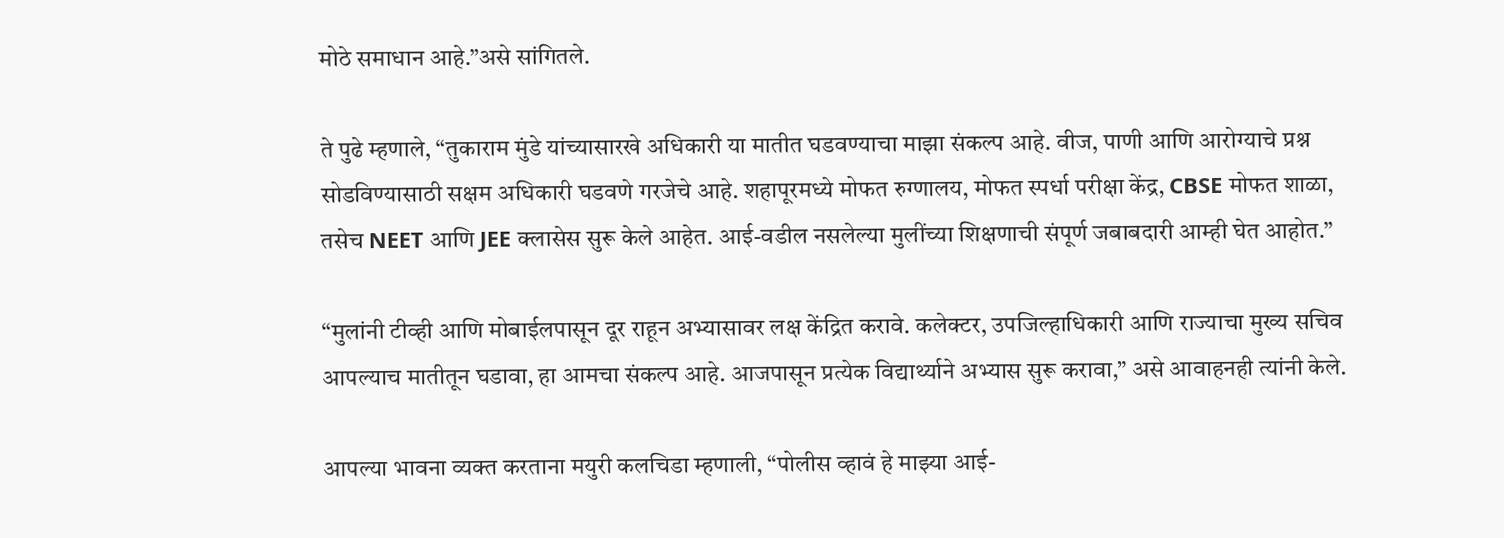मोठे समाधान आहे.”असे सांगितले.

ते पुढे म्हणाले, “तुकाराम मुंडे यांच्यासारखे अधिकारी या मातीत घडवण्याचा माझा संकल्प आहे. वीज, पाणी आणि आरोग्याचे प्रश्न सोडविण्यासाठी सक्षम अधिकारी घडवणे गरजेचे आहे. शहापूरमध्ये मोफत रुग्णालय, मोफत स्पर्धा परीक्षा केंद्र, CBSE मोफत शाळा, तसेच NEET आणि JEE क्लासेस सुरू केले आहेत. आई-वडील नसलेल्या मुलींच्या शिक्षणाची संपूर्ण जबाबदारी आम्ही घेत आहोत.”

“मुलांनी टीव्ही आणि मोबाईलपासून दूर राहून अभ्यासावर लक्ष केंद्रित करावे. कलेक्टर, उपजिल्हाधिकारी आणि राज्याचा मुख्य सचिव आपल्याच मातीतून घडावा, हा आमचा संकल्प आहे. आजपासून प्रत्येक विद्यार्थ्याने अभ्यास सुरू करावा,” असे आवाहनही त्यांनी केले.

आपल्या भावना व्यक्त करताना मयुरी कलचिडा म्हणाली, “पोलीस व्हावं हे माझ्या आई-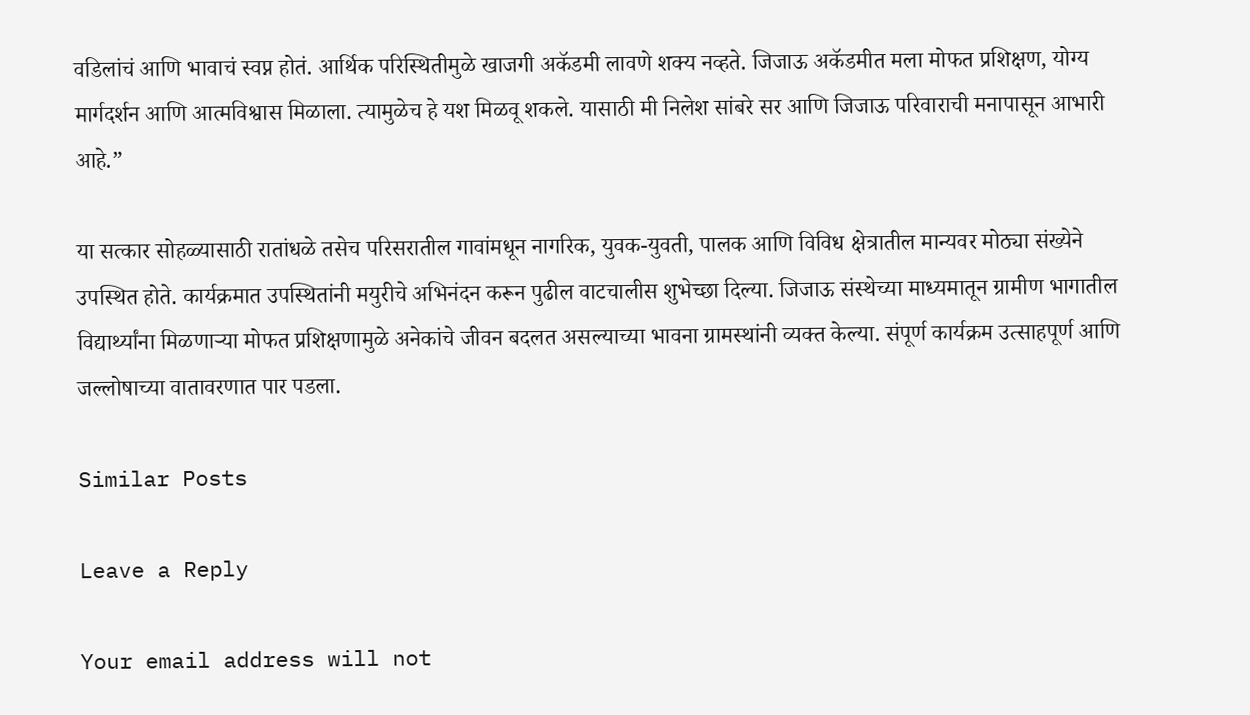वडिलांचं आणि भावाचं स्वप्न होतं. आर्थिक परिस्थितीमुळे खाजगी अकॅडमी लावणे शक्य नव्हते. जिजाऊ अकॅडमीत मला मोफत प्रशिक्षण, योग्य मार्गदर्शन आणि आत्मविश्वास मिळाला. त्यामुळेच हे यश मिळवू शकले. यासाठी मी निलेश सांबरे सर आणि जिजाऊ परिवाराची मनापासून आभारी आहे.”

या सत्कार सोहळ्यासाठी रातांधळे तसेच परिसरातील गावांमधून नागरिक, युवक-युवती, पालक आणि विविध क्षेत्रातील मान्यवर मोठ्या संख्येने उपस्थित होते. कार्यक्रमात उपस्थितांनी मयुरीचे अभिनंदन करून पुढील वाटचालीस शुभेच्छा दिल्या. जिजाऊ संस्थेच्या माध्यमातून ग्रामीण भागातील विद्यार्थ्यांना मिळणाऱ्या मोफत प्रशिक्षणामुळे अनेकांचे जीवन बदलत असल्याच्या भावना ग्रामस्थांनी व्यक्त केल्या. संपूर्ण कार्यक्रम उत्साहपूर्ण आणि जल्लोषाच्या वातावरणात पार पडला.

Similar Posts

Leave a Reply

Your email address will not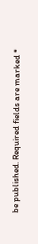be published. Required fields are marked *